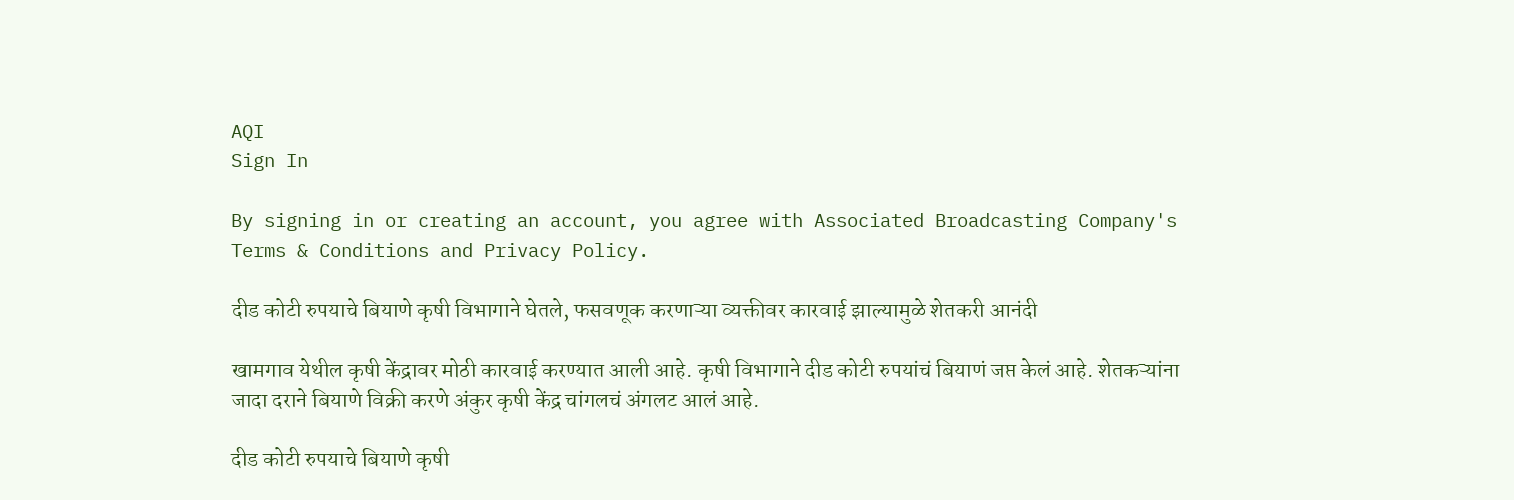AQI
Sign In

By signing in or creating an account, you agree with Associated Broadcasting Company's Terms & Conditions and Privacy Policy.

दीड कोटी रुपयाचे बियाणे कृषी विभागाने घेतले, फसवणूक करणाऱ्या व्यक्तीवर कारवाई झाल्यामुळे शेतकरी आनंदी

खामगाव येथील कृषी केंद्रावर मोठी कारवाई करण्यात आली आहे. कृषी विभागाने दीड कोटी रुपयांचं बियाणं जप्त केलं आहे. शेतकऱ्यांना जादा दराने बियाणे विक्री करणे अंकुर कृषी केंद्र चांगलचं अंगलट आलं आहे.

दीड कोटी रुपयाचे बियाणे कृषी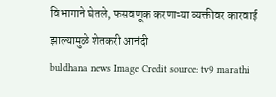विभागाने घेतले, फसवणूक करणाऱ्या व्यक्तीवर कारवाई झाल्यामुळे शेतकरी आनंदी
buldhana news Image Credit source: tv9 marathi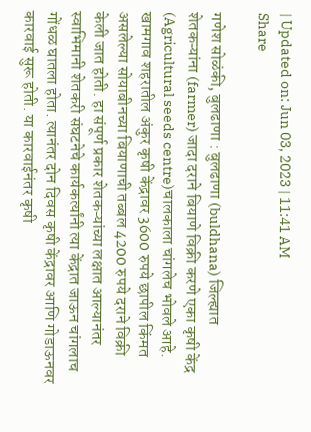| Updated on: Jun 03, 2023 | 11:41 AM
Share

गणेश सोळंकी, बुलढाणा : बुलढाणा (buldhana) जिल्ह्यात शेतकऱ्यांना (farmer) जादा दराने बियाणे विक्री करणे एका कृषी केंद्र (Agricultural seeds centre)चालकाला चांगलेच भोवले आहे. खामगाव शहरातील अंकुर कृषी केंद्रावर 3600 रुपये छापील किंमत असलेल्या सोयाबीनच्या बियाणाची तब्बल 4200 रुपये दराने विक्री केली जात होती. हा संपूर्ण प्रकार शेतकऱ्यांच्या लक्षात आल्यानंतर स्वाभिमानी शेतकरी संघटनेचे कार्यकर्त्यांनी त्या केंद्रात जाऊन चांगलाच गोंधळ घातला होता. त्यानंतर दोन दिवस कृषी केंद्रावर आणि गोडाऊनवर कारवाई सुरू होती. या कारवाईनंतर कृषी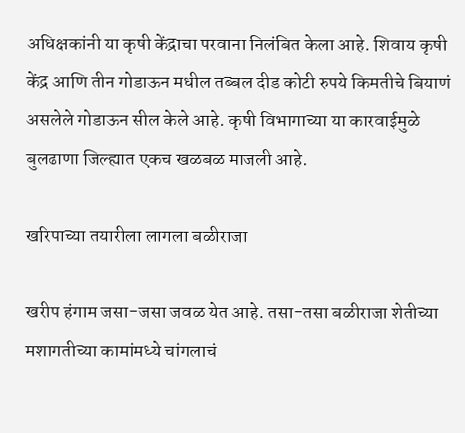अधिक्षकांनी या कृषी केंद्राचा परवाना निलंबित केला आहे. शिवाय कृषी केंद्र आणि तीन गोडाऊन मधील तब्बल दीड कोटी रुपये किमतीचे बियाणं असलेले गोडाऊन सील केले आहे. कृषी विभागाच्या या कारवाईमुळे बुलढाणा जिल्ह्यात एकच खळबळ माजली आहे.

खरिपाच्या तयारीला लागला बळीराजा

खरीप हंगाम जसा-जसा जवळ येत आहे. तसा-तसा बळीराजा शेतीच्या मशागतीच्या कामांमध्ये चांगलाचं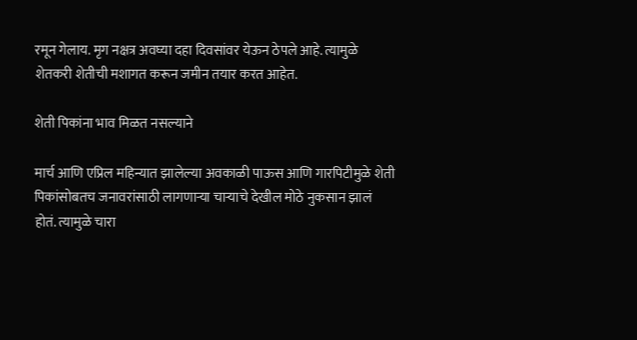रमून गेलाय. मृग नक्षत्र अवघ्या दहा दिवसांवर येऊन ठेपले आहे. त्यामुळे शेतकरी शेतीची मशागत करून जमीन तयार करत आहेत.

शेती पिकांना भाव मिळत नसल्याने

मार्च आणि एप्रिल महिन्यात झालेल्या अवकाळी पाऊस आणि गारपिटीमुळे शेती पिकांसोबतच जनावरांसाठी लागणाऱ्या चाऱ्याचे देखील मोठे नुकसान झालं होतं. त्यामुळे चारा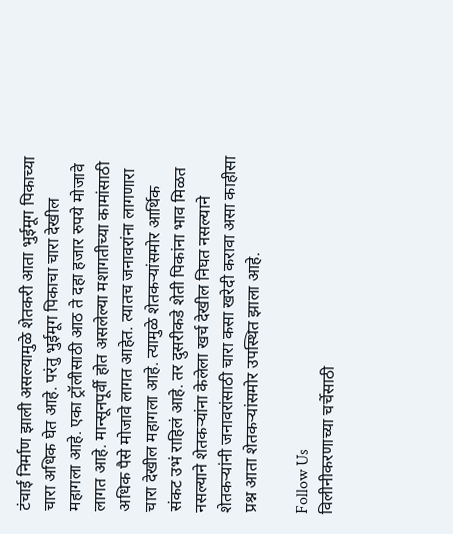टंचाई निर्माण झाली असल्यामुळे शेतकरी आता भुईमूग पिकाच्या चारा अधिक घेत आहे. परंतु भुईमूग पिकाचा चारा देखील महागला आहे. एका ट्रॉलीसाठी आठ ते दहा हजार रुपये मोजावे लागत आहे. मान्सूनपूर्वी होत असलेल्या मशागतीच्या कामांसाठी अधिक पैसे मोजावे लागत आहेत. त्यातच जनावरांना लागणारा चारा देखील महागला आहे. त्यामुळे शेतकऱ्यांसमोर आर्थिक संकट उभं राहिलं आहे. तर दुसरीकडे शेती पिकांना भाव मिळत नसल्याने शेतकऱ्यांना केलेला खर्च देखील निघत नसल्याने शेतकऱ्यांनी जनावरांसाठी चारा कसा खरेदी करावा असा काहीसा प्रश्न आता शेतकऱ्यांसमोर उपस्थित झाला आहे.

Follow Us
विलीनीकरणाच्या चर्चेसाठी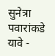सुनेत्रा पवारांकडे यावे -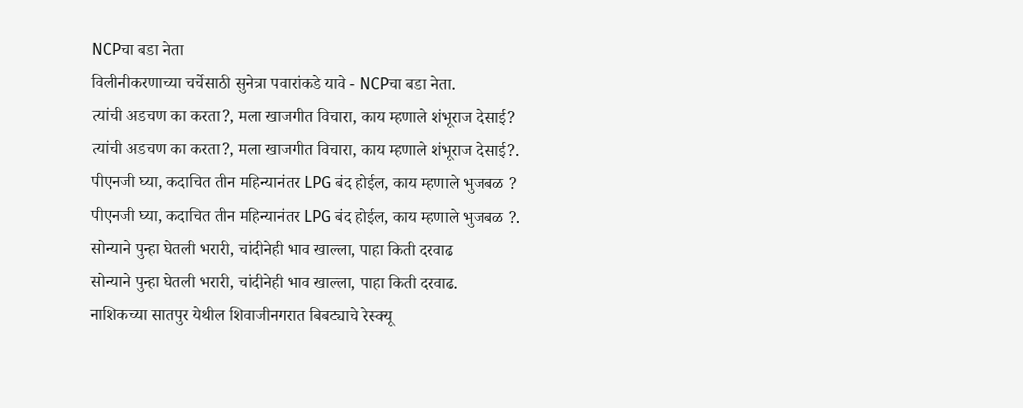NCPचा बडा नेता
विलीनीकरणाच्या चर्चेसाठी सुनेत्रा पवारांकडे यावे - NCPचा बडा नेता.
त्यांची अडचण का करता?, मला खाजगीत विचारा, काय म्हणाले शंभूराज देसाई?
त्यांची अडचण का करता?, मला खाजगीत विचारा, काय म्हणाले शंभूराज देसाई?.
पीएनजी घ्या, कदाचित तीन महिन्यानंतर LPG बंद होईल, काय म्हणाले भुजबळ ?
पीएनजी घ्या, कदाचित तीन महिन्यानंतर LPG बंद होईल, काय म्हणाले भुजबळ ?.
सोन्याने पुन्हा घेतली भरारी, चांदीनेही भाव खाल्ला, पाहा किती दरवाढ
सोन्याने पुन्हा घेतली भरारी, चांदीनेही भाव खाल्ला, पाहा किती दरवाढ.
नाशिकच्या सातपुर येथील शिवाजीनगरात बिबट्याचे रेस्क्यू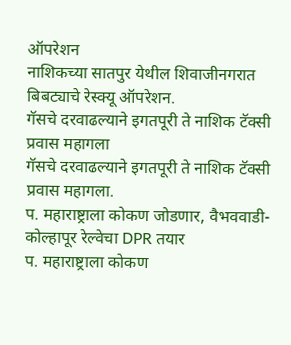ऑपरेशन
नाशिकच्या सातपुर येथील शिवाजीनगरात बिबट्याचे रेस्क्यू ऑपरेशन.
गॅसचे दरवाढल्याने इगतपूरी ते नाशिक टॅक्सी प्रवास महागला
गॅसचे दरवाढल्याने इगतपूरी ते नाशिक टॅक्सी प्रवास महागला.
प. महाराष्ट्राला कोकण जोडणार, वैभववाडी-कोल्हापूर रेल्वेचा DPR तयार
प. महाराष्ट्राला कोकण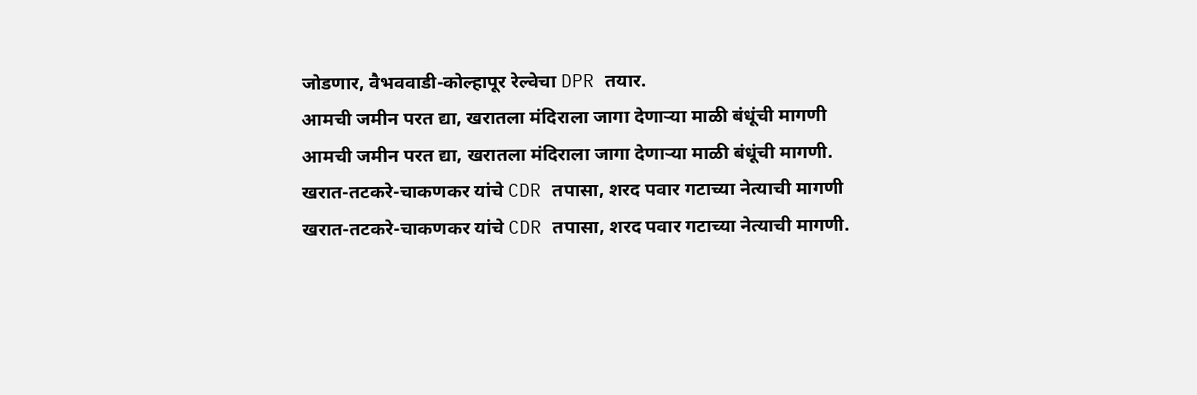जोडणार, वैभववाडी-कोल्हापूर रेल्वेचा DPR तयार.
आमची जमीन परत द्या, खरातला मंदिराला जागा देणाऱ्या माळी बंधूंची मागणी
आमची जमीन परत द्या, खरातला मंदिराला जागा देणाऱ्या माळी बंधूंची मागणी.
खरात-तटकरे-चाकणकर यांचे CDR तपासा, शरद पवार गटाच्या नेत्याची मागणी
खरात-तटकरे-चाकणकर यांचे CDR तपासा, शरद पवार गटाच्या नेत्याची मागणी.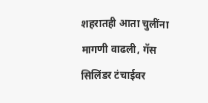शहरातही आता चुलींना मागणी वाढली, गॅस सिलिंडर टंचाईवर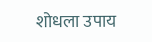शोधला उपाय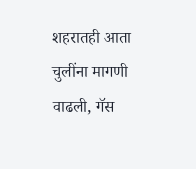शहरातही आता चुलींना मागणी वाढली, गॅस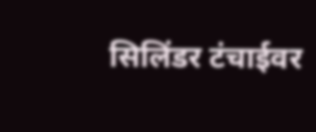सिलिंडर टंचाईवर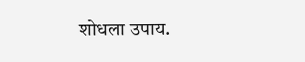शोधला उपाय.